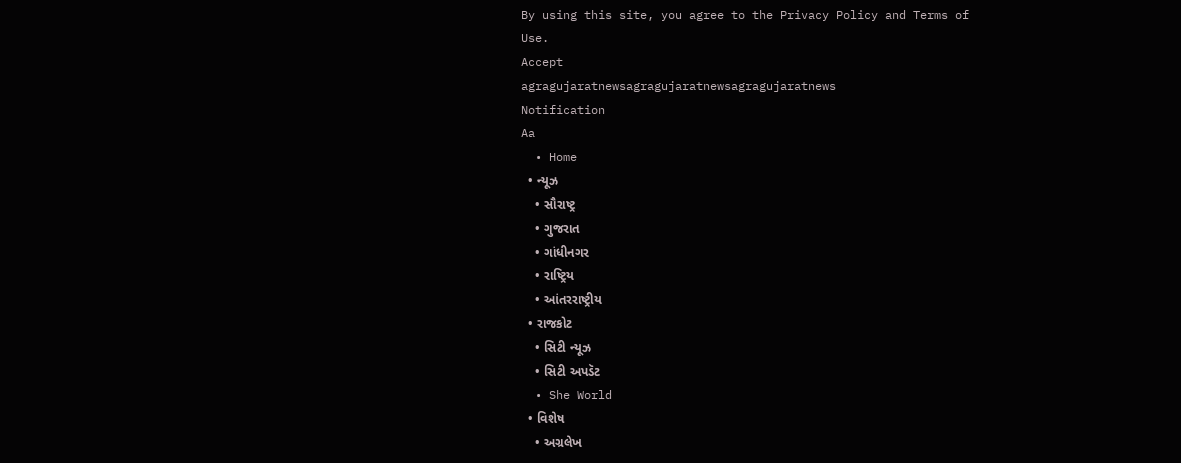By using this site, you agree to the Privacy Policy and Terms of Use.
Accept
agragujaratnewsagragujaratnewsagragujaratnews
Notification
Aa
  • Home
  • ન્યૂઝ
    • સૌરાષ્ટ્ર
    • ગુજરાત
    • ગાંધીનગર
    • રાષ્ટ્રિય
    • આંતરરાષ્ટ્રીય
  • રાજકોટ
    • સિટી ન્યૂઝ
    • સિટી અપડૅટ
  • She World
  • વિશેષ
    • અગ્રલેખ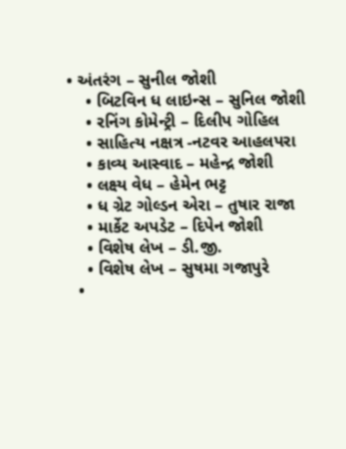• અંતરંગ – સુનીલ જોશી
    • બિટવિન ધ લાઇન્સ – સુનિલ જોશી
    • રનિંગ કોમેન્ટ્રી – દિલીપ ગોહિલ
    • સાહિત્ય નક્ષત્ર -નટવર આહલપરા
    • કાવ્ય આસ્વાદ – મહેન્દ્ર જોશી
    • લક્ષ્ય વેધ – હેમેન ભટ્ટ
    • ધ ગ્રેટ ગોલ્ડન એરા – તુષાર રાજા
    • માર્કેટ અપડેટ – દિપેન જોશી
    • વિશેષ લેખ – ડી.જી.
    • વિશેષ લેખ – સુષમા ગજાપુરે
  •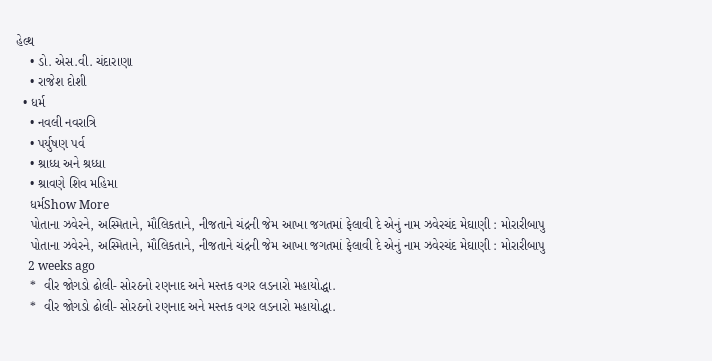હેલ્થ
    • ડો. એસ.વી. ચંદારાણા
    • રાજેશ દોશી
  • ધર્મ
    • નવલી નવરાત્રિ
    • પર્યુષણ પર્વ
    • શ્રાધ્ધ અને શ્રધ્ધા
    • શ્રાવણે શિવ મહિમા
    ધર્મShow More
    પોતાના ઝવેરને, અસ્મિતાને, મૌલિકતાને, નીજતાને ચંદ્રની જેમ આખા જગતમાં ફેલાવી દે એનું નામ ઝવેરચંદ મેઘાણી : મોરારીબાપુ
    પોતાના ઝવેરને, અસ્મિતાને, મૌલિકતાને, નીજતાને ચંદ્રની જેમ આખા જગતમાં ફેલાવી દે એનું નામ ઝવેરચંદ મેઘાણી : મોરારીબાપુ
    2 weeks ago
    *  વીર જોગડો ઢોલી- સોરઠનો રણનાદ અને મસ્તક વગર લડનારો મહાયોદ્ધા.
    *  વીર જોગડો ઢોલી- સોરઠનો રણનાદ અને મસ્તક વગર લડનારો મહાયોદ્ધા.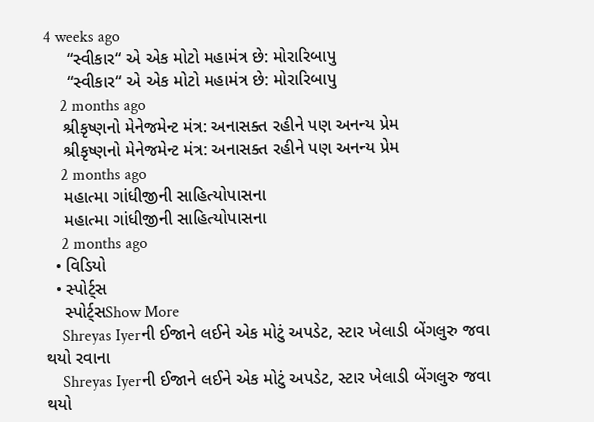4 weeks ago
     “સ્વીકાર“ એ એક મોટો મહામંત્ર છે: મોરારિબાપુ
     “સ્વીકાર“ એ એક મોટો મહામંત્ર છે: મોરારિબાપુ
    2 months ago
    શ્રીકૃષ્ણનો મેનેજમેન્ટ મંત્ર: અનાસક્ત રહીને પણ અનન્ય પ્રેમ
    શ્રીકૃષ્ણનો મેનેજમેન્ટ મંત્ર: અનાસક્ત રહીને પણ અનન્ય પ્રેમ
    2 months ago
    મહાત્મા ગાંધીજીની સાહિત્યોપાસના
    મહાત્મા ગાંધીજીની સાહિત્યોપાસના
    2 months ago
  • વિડિયો
  • સ્પોર્ટ્સ
    સ્પોર્ટ્સShow More
    Shreyas Iyerની ઈજાને લઈને એક મોટું અપડેટ, સ્ટાર ખેલાડી બેંગલુરુ જવા થયો રવાના
    Shreyas Iyerની ઈજાને લઈને એક મોટું અપડેટ, સ્ટાર ખેલાડી બેંગલુરુ જવા થયો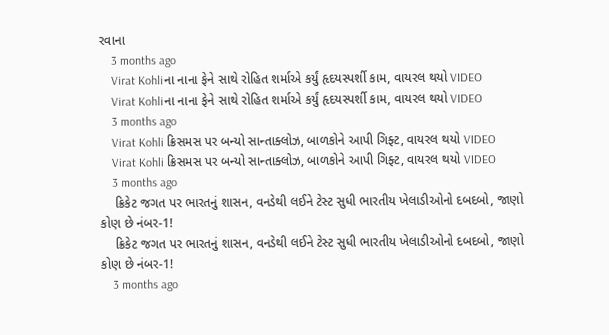રવાના
    3 months ago
    Virat Kohliના નાના ફેને સાથે રોહિત શર્માએ કર્યું હૃદયસ્પર્શી કામ, વાયરલ થયો VIDEO
    Virat Kohliના નાના ફેને સાથે રોહિત શર્માએ કર્યું હૃદયસ્પર્શી કામ, વાયરલ થયો VIDEO
    3 months ago
    Virat Kohli ક્રિસમસ પર બન્યો સાન્તાક્લોઝ, બાળકોને આપી ગિફ્ટ, વાયરલ થયો VIDEO
    Virat Kohli ક્રિસમસ પર બન્યો સાન્તાક્લોઝ, બાળકોને આપી ગિફ્ટ, વાયરલ થયો VIDEO
    3 months ago
    ક્રિકેટ જગત પર ભારતનું શાસન, વનડેથી લઈને ટેસ્ટ સુધી ભારતીય ખેલાડીઓનો દબદબો, જાણો કોણ છે નંબર-1!
    ક્રિકેટ જગત પર ભારતનું શાસન, વનડેથી લઈને ટેસ્ટ સુધી ભારતીય ખેલાડીઓનો દબદબો, જાણો કોણ છે નંબર-1!
    3 months ago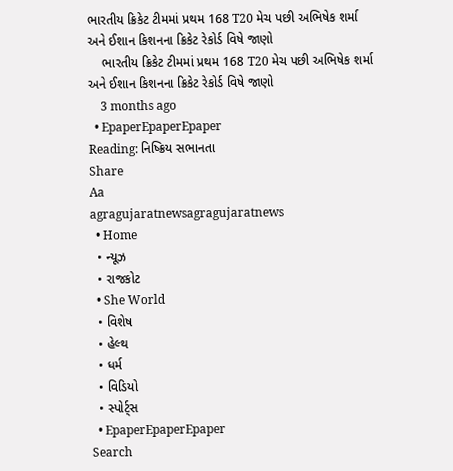ભારતીય ક્રિકેટ ટીમમાં પ્રથમ 168 T20 મેચ પછી અભિષેક શર્મા અને ઈશાન કિશનના ક્રિકેટ રેકોર્ડ વિષે જાણો
    ભારતીય ક્રિકેટ ટીમમાં પ્રથમ 168 T20 મેચ પછી અભિષેક શર્મા અને ઈશાન કિશનના ક્રિકેટ રેકોર્ડ વિષે જાણો
    3 months ago
  • EpaperEpaperEpaper
Reading: નિષ્ક્રિય સભાનતા
Share
Aa
agragujaratnewsagragujaratnews
  • Home
  • ન્યૂઝ
  • રાજકોટ
  • She World
  • વિશેષ
  • હેલ્થ
  • ધર્મ
  • વિડિયો
  • સ્પોર્ટ્સ
  • EpaperEpaperEpaper
Search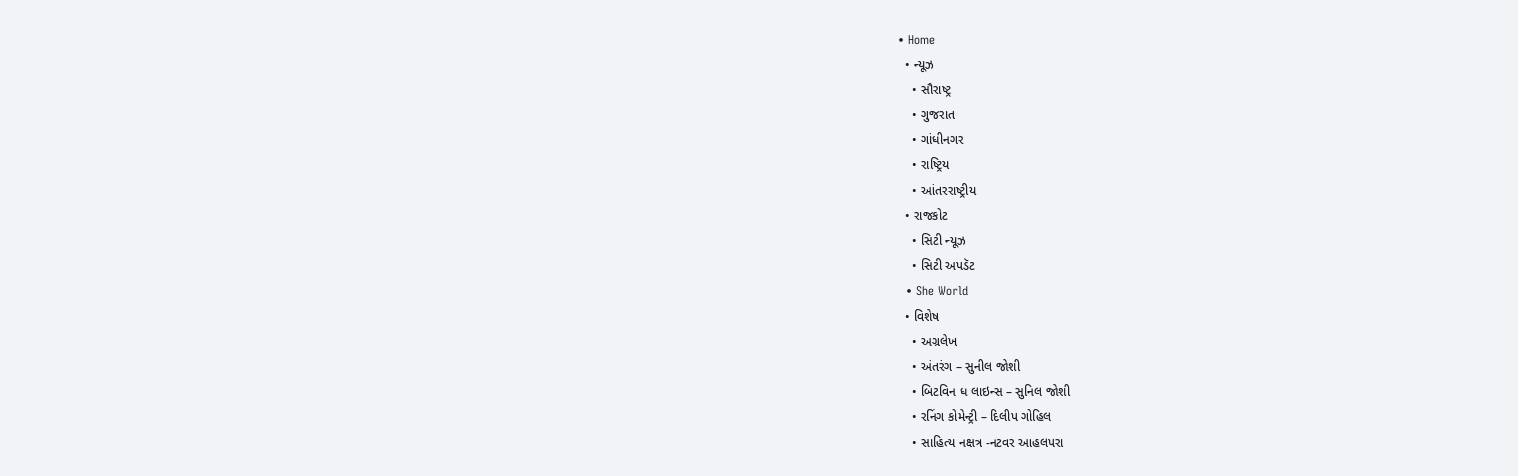• Home
  • ન્યૂઝ
    • સૌરાષ્ટ્ર
    • ગુજરાત
    • ગાંધીનગર
    • રાષ્ટ્રિય
    • આંતરરાષ્ટ્રીય
  • રાજકોટ
    • સિટી ન્યૂઝ
    • સિટી અપડૅટ
  • She World
  • વિશેષ
    • અગ્રલેખ
    • અંતરંગ – સુનીલ જોશી
    • બિટવિન ધ લાઇન્સ – સુનિલ જોશી
    • રનિંગ કોમેન્ટ્રી – દિલીપ ગોહિલ
    • સાહિત્ય નક્ષત્ર -નટવર આહલપરા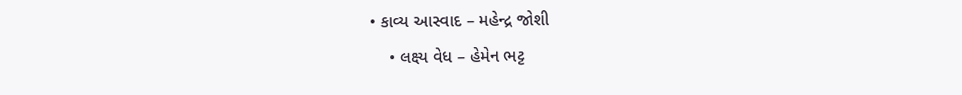• કાવ્ય આસ્વાદ – મહેન્દ્ર જોશી
    • લક્ષ્ય વેધ – હેમેન ભટ્ટ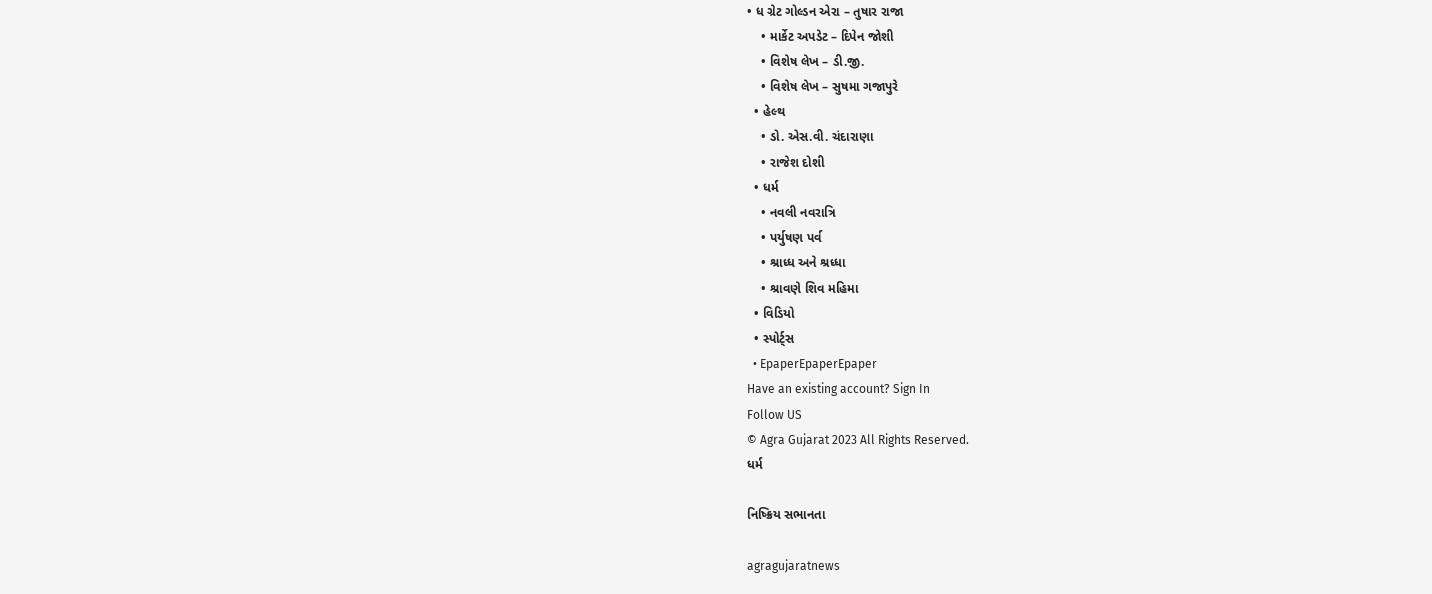• ધ ગ્રેટ ગોલ્ડન એરા – તુષાર રાજા
    • માર્કેટ અપડેટ – દિપેન જોશી
    • વિશેષ લેખ – ડી.જી.
    • વિશેષ લેખ – સુષમા ગજાપુરે
  • હેલ્થ
    • ડો. એસ.વી. ચંદારાણા
    • રાજેશ દોશી
  • ધર્મ
    • નવલી નવરાત્રિ
    • પર્યુષણ પર્વ
    • શ્રાધ્ધ અને શ્રધ્ધા
    • શ્રાવણે શિવ મહિમા
  • વિડિયો
  • સ્પોર્ટ્સ
  • EpaperEpaperEpaper
Have an existing account? Sign In
Follow US
© Agra Gujarat 2023 All Rights Reserved.
ધર્મ

નિષ્ક્રિય સભાનતા

agragujaratnews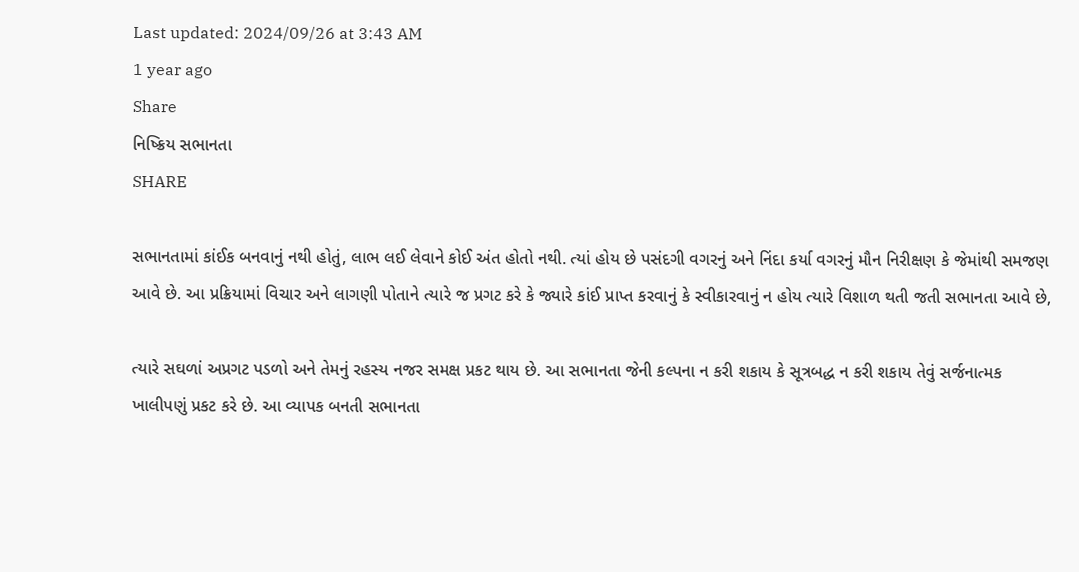Last updated: 2024/09/26 at 3:43 AM
1 year ago
Share
નિષ્ક્રિય સભાનતા
SHARE

સભાનતામાં કાંઈક બનવાનું નથી હોતું, લાભ લઈ લેવાને કોઈ અંત હોતો નથી. ત્યાં હોય છે પસંદગી વગરનું અને નિંદા કર્યા વગરનું મૌન નિરીક્ષણ કે જેમાંથી સમજણ આવે છે. આ પ્રક્રિયામાં વિચાર અને લાગણી પોતાને ત્યારે જ પ્રગટ કરે કે જ્યારે કાંઈ પ્રાપ્ત કરવાનું કે સ્વીકારવાનું ન હોય ત્યારે વિશાળ થતી જતી સભાનતા આવે છે,

ત્યારે સઘળાં અપ્રગટ પડળો અને તેમનું રહસ્ય નજર સમક્ષ પ્રકટ થાય છે. આ સભાનતા જેની કલ્પના ન કરી શકાય કે સૂત્રબદ્ધ ન કરી શકાય તેવું સર્જનાત્મક ખાલીપણું પ્રકટ કરે છે. આ વ્યાપક બનતી સભાનતા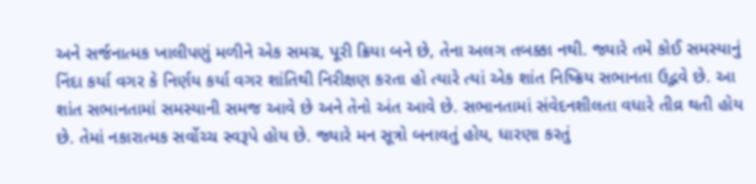અને સર્જનાત્મક ખાલીપણું મળીને એક સમગ્ર, પૂરી ક્રિયા બને છે, તેના અલગ તબક્કા નથી. જ્યારે તમે કોઈ સમસ્યાનું નિંદા કર્યા વગર કે નિર્ણય કર્યા વગર શાંતિથી નિરીક્ષણ કરતા હો ત્યારે ત્યાં એક શાંત નિષ્ક્રિય સભાનતા ઉદ્ભવે છે. આ શાંત સભાનતામાં સમસ્યાની સમજ આવે છે અને તેનો અંત આવે છે. સભાનતામાં સંવેદનશીલતા વધારે તીવ્ર થતી હોય છે. તેમાં નકારાત્મક સર્વોચ્ચ સ્વરૂપે હોય છે. જ્યારે મન સૂત્રો બનાવતું હોય, ધારણા કરતું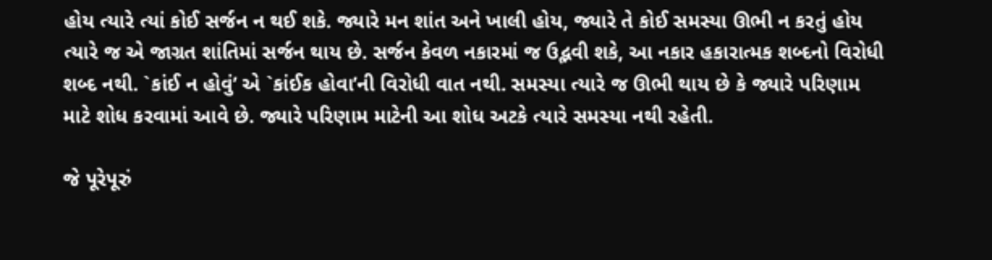હોય ત્યારે ત્યાં કોઈ સર્જન ન થઈ શકે. જ્યારે મન શાંત અને ખાલી હોય, જ્યારે તે કોઈ સમસ્યા ઊભી ન કરતું હોય ત્યારે જ એ જાગ્રત શાંતિમાં સર્જન થાય છે. સર્જન કેવળ નકારમાં જ ઉદ્ભવી શકે, આ નકાર હકારાત્મક શબ્દનો વિરોધી શબ્દ નથી. `કાંઈ ન હોવું’ એ `કાંઈક હોવા’ની વિરોધી વાત નથી. સમસ્યા ત્યારે જ ઊભી થાય છે કે જ્યારે પરિણામ માટે શોધ કરવામાં આવે છે. જ્યારે પરિણામ માટેની આ શોધ અટકે ત્યારે સમસ્યા નથી રહેતી.

જે પૂરેપૂરું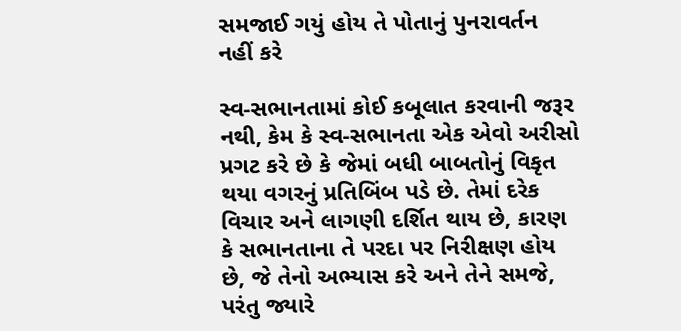સમજાઈ ગયું હોય તે પોતાનું પુનરાવર્તન નહીં કરે

સ્વ-સભાનતામાં કોઈ કબૂલાત કરવાની જરૂર નથી, કેમ કે સ્વ-સભાનતા એક એવો અરીસો પ્રગટ કરે છે કે જેમાં બધી બાબતોનું વિકૃત થયા વગરનું પ્રતિબિંબ પડે છે. તેમાં દરેક વિચાર અને લાગણી દર્શિત થાય છે, કારણ કે સભાનતાના તે પરદા પર નિરીક્ષણ હોય છે, જે તેનો અભ્યાસ કરે અને તેને સમજે, પરંતુ જ્યારે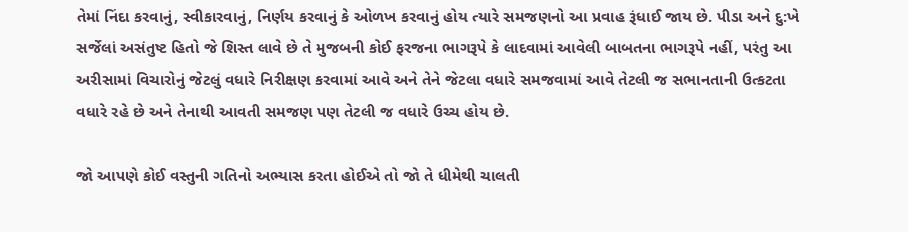તેમાં નિંદા કરવાનું, સ્વીકારવાનું, નિર્ણય કરવાનું કે ઓળખ કરવાનું હોય ત્યારે સમજણનો આ પ્રવાહ રૂંધાઈ જાય છે. પીડા અને દુ:ખે સર્જેલાં અસંતુષ્ટ હિતો જે શિસ્ત લાવે છે તે મુજબની કોઈ ફરજના ભાગરૂપે કે લાદવામાં આવેલી બાબતના ભાગરૂપે નહીં, પરંતુ આ અરીસામાં વિચારોનું જેટલું વધારે નિરીક્ષણ કરવામાં આવે અને તેને જેટલા વધારે સમજવામાં આવે તેટલી જ સભાનતાની ઉત્કટતા વધારે રહે છે અને તેનાથી આવતી સમજણ પણ તેટલી જ વધારે ઉચ્ચ હોય છે.

જો આપણે કોઈ વસ્તુની ગતિનો અભ્યાસ કરતા હોઈએ તો જો તે ધીમેથી ચાલતી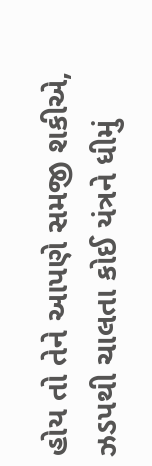હોય તો તેને આપણે સમજી શકીએ, ઝડપથી ચાલતા કોઈ યંત્રને ધીમું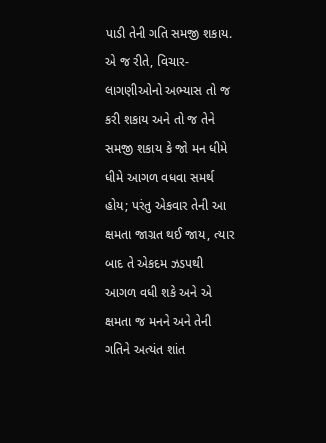પાડી તેની ગતિ સમજી શકાય. એ જ રીતે, વિચાર-લાગણીઓનો અભ્યાસ તો જ કરી શકાય અને તો જ તેને સમજી શકાય કે જો મન ધીમે ધીમે આગળ વધવા સમર્થ હોય; પરંતુ એકવાર તેની આ ક્ષમતા જાગ્રત થઈ જાય, ત્યાર બાદ તે એકદમ ઝડપથી આગળ વધી શકે અને એ ક્ષમતા જ મનને અને તેની ગતિને અત્યંત શાંત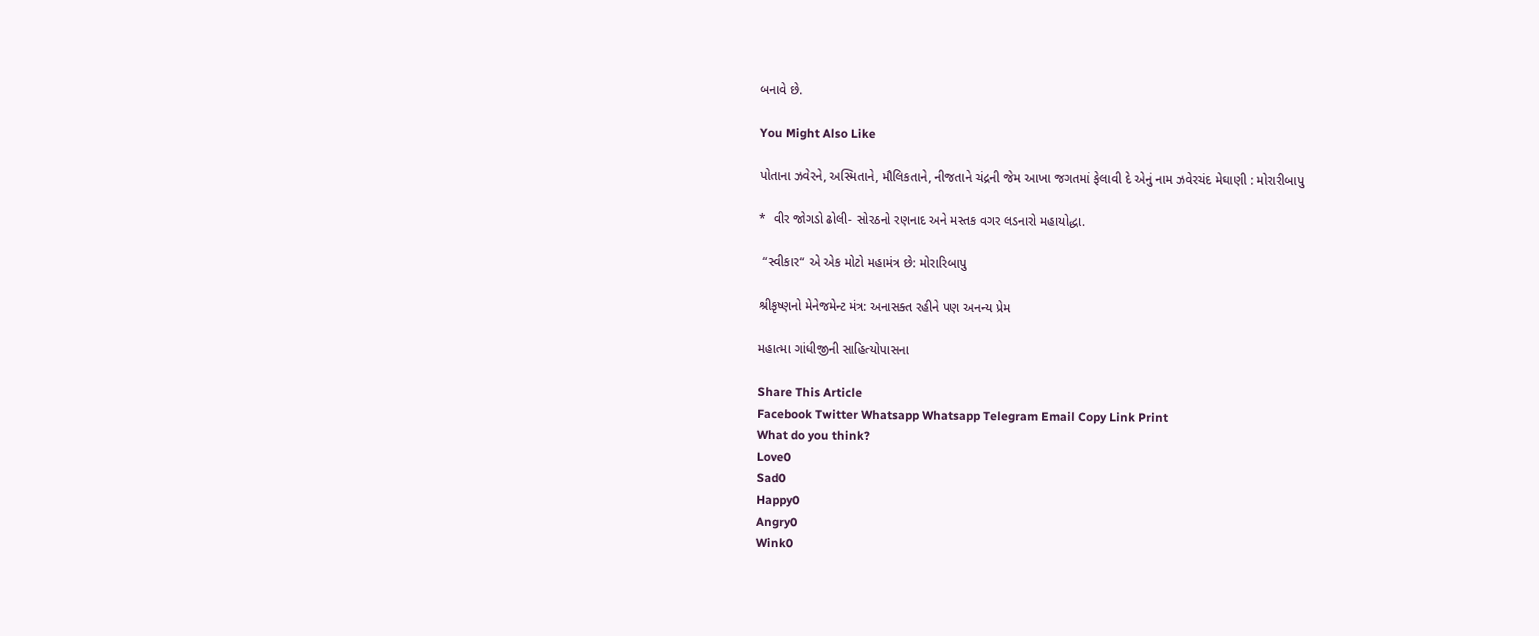બનાવે છે.

You Might Also Like

પોતાના ઝવેરને, અસ્મિતાને, મૌલિકતાને, નીજતાને ચંદ્રની જેમ આખા જગતમાં ફેલાવી દે એનું નામ ઝવેરચંદ મેઘાણી : મોરારીબાપુ

*  વીર જોગડો ઢોલી- સોરઠનો રણનાદ અને મસ્તક વગર લડનારો મહાયોદ્ધા.

 “સ્વીકાર“ એ એક મોટો મહામંત્ર છે: મોરારિબાપુ

શ્રીકૃષ્ણનો મેનેજમેન્ટ મંત્ર: અનાસક્ત રહીને પણ અનન્ય પ્રેમ

મહાત્મા ગાંધીજીની સાહિત્યોપાસના

Share This Article
Facebook Twitter Whatsapp Whatsapp Telegram Email Copy Link Print
What do you think?
Love0
Sad0
Happy0
Angry0
Wink0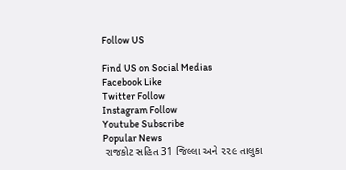Follow US

Find US on Social Medias
Facebook Like
Twitter Follow
Instagram Follow
Youtube Subscribe
Popular News
 રાજકોટ સહિત 31 જિલ્લા અને ૨૨૯ તાલુકા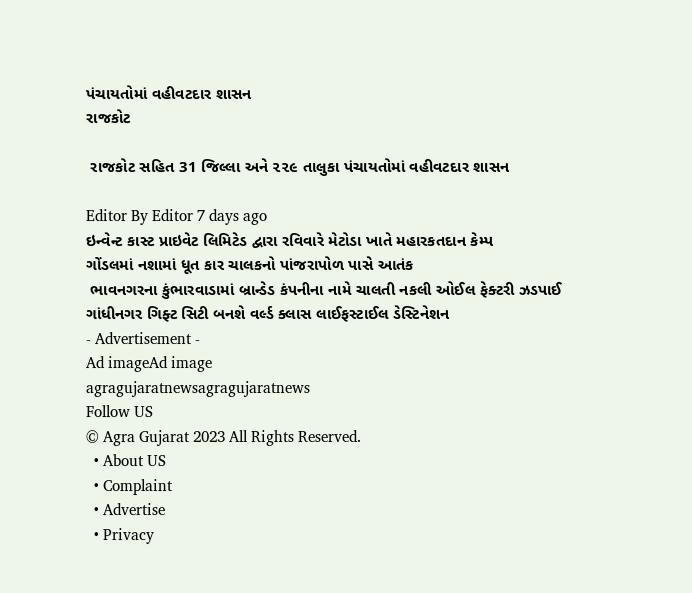પંચાયતોમાં વહીવટદાર શાસન
રાજકોટ

 રાજકોટ સહિત 31 જિલ્લા અને ૨૨૯ તાલુકા પંચાયતોમાં વહીવટદાર શાસન

Editor By Editor 7 days ago
ઇન્વેન્ટ કાસ્ટ પ્રાઇવેટ લિમિટેડ દ્વારા રવિવારે મેટોડા ખાતે મહારકતદાન કેમ્પ
ગોંડલમાં નશામાં ધૂત કાર ચાલકનો પાંજરાપોળ પાસે આતંક
 ભાવનગરના કુંભારવાડામાં બ્રાન્ડેડ કંપનીના નામે ચાલતી નકલી ઓઈલ ફેક્ટરી ઝડપાઈ
ગાંધીનગર ગિફ્ટ સિટી બનશે વર્લ્ડ ક્લાસ લાઈફસ્ટાઈલ ડેસ્ટિનેશન
- Advertisement -
Ad imageAd image
agragujaratnewsagragujaratnews
Follow US
© Agra Gujarat 2023 All Rights Reserved.
  • About US
  • Complaint
  • Advertise
  • Privacy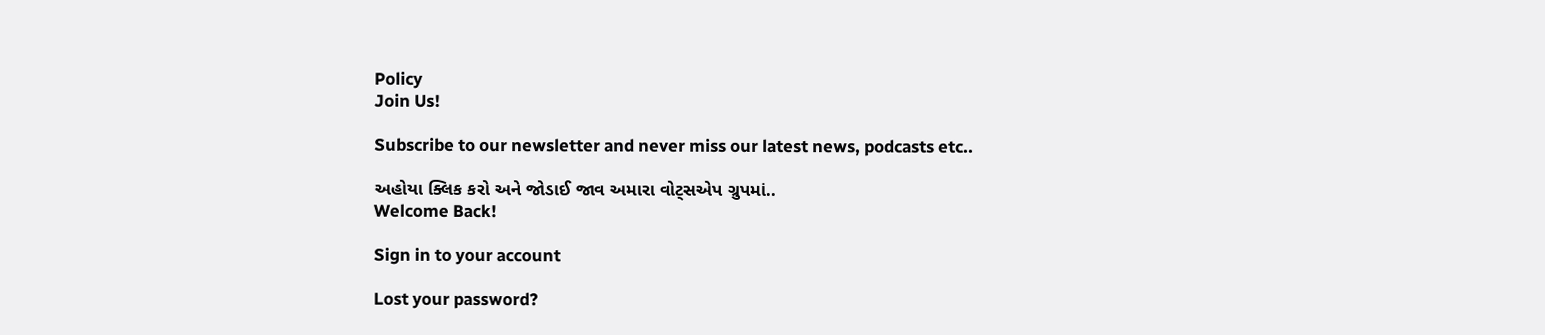Policy
Join Us!

Subscribe to our newsletter and never miss our latest news, podcasts etc..

અહોયા ક્લિક કરો અને જોડાઈ જાવ અમારા વોટ્સએપ ગ્રુપમાં..
Welcome Back!

Sign in to your account

Lost your password?